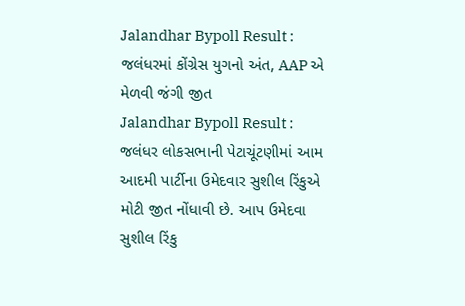Jalandhar Bypoll Result : જલંધરમાં કોંગ્રેસ યુગનો અંત, AAP એ મેળવી જંગી જીત
Jalandhar Bypoll Result : જલંધર લોકસભાની પેટાચૂંટણીમાં આમ આદમી પાર્ટીના ઉમેદવાર સુશીલ રિંકુએ મોટી જીત નોંધાવી છે. આપ ઉમેદવા સુશીલ રિંકુ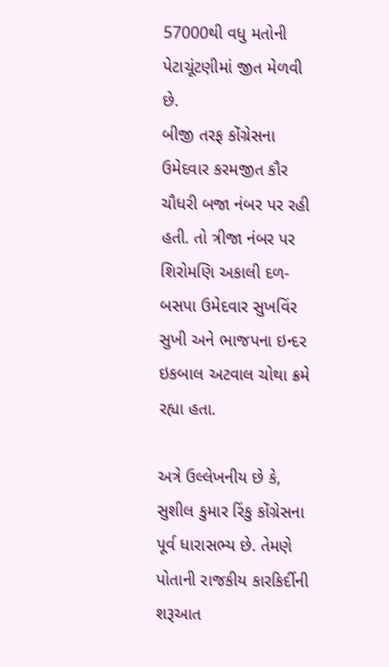57000થી વધુ મતોની પેટાચૂંટણીમાં જીત મેળવી છે.
બીજી તરફ કોંગ્રેસના ઉમેદવાર કરમજીત કૌર ચૌધરી બજા નંબર પર રહી હતી. તો ત્રીજા નંબર પર શિરોમણિ અકાલી દળ-બસપા ઉમેદવાર સુખવિંર સુખી અને ભાજપના ઇન્દર ઇકબાલ અટવાલ ચોથા ક્રમે રહ્યા હતા.

અત્રે ઉલ્લેખનીય છે કે, સુશીલ કુમાર રિંકુ કોંગ્રેસના પૂર્વ ધારાસભ્ય છે. તેમણે પોતાની રાજકીય કારકિર્દીની શરૂઆત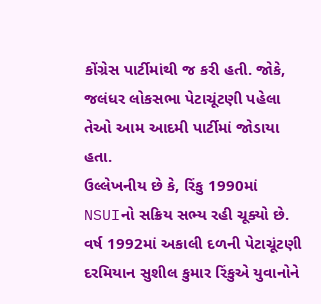કોંગ્રેસ પાર્ટીમાંથી જ કરી હતી. જોકે, જલંધર લોકસભા પેટાચૂંટણી પહેલા તેઓ આમ આદમી પાર્ટીમાં જોડાયા હતા.
ઉલ્લેખનીય છે કે, રિંકુ 1990માં NSUIનો સક્રિય સભ્ય રહી ચૂક્યો છે. વર્ષ 1992માં અકાલી દળની પેટાચૂંટણી દરમિયાન સુશીલ કુમાર રિંકુએ યુવાનોને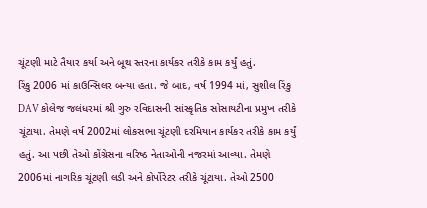ચૂંટણી માટે તૈયાર કર્યા અને બૂથ સ્તરના કાર્યકર તરીકે કામ કર્યું હતું.
રિંકુ 2006 માં કાઉન્સિલર બન્યા હતા. જે બાદ, વર્ષ 1994 માં, સુશીલ રિંકુ DAV કોલેજ જલંધરમાં શ્રી ગુરુ રવિદાસની સાંસ્કૃતિક સોસાયટીના પ્રમુખ તરીકે ચૂંટાયા. તેમણે વર્ષ 2002માં લોકસભા ચૂંટણી દરમિયાન કાર્યકર તરીકે કામ કર્યું હતું. આ પછી તેઓ કોંગ્રેસના વરિષ્ઠ નેતાઓની નજરમાં આવ્યા. તેમણે 2006માં નાગરિક ચૂંટણી લડી અને કોર્પોરેટર તરીકે ચૂંટાયા. તેઓ 2500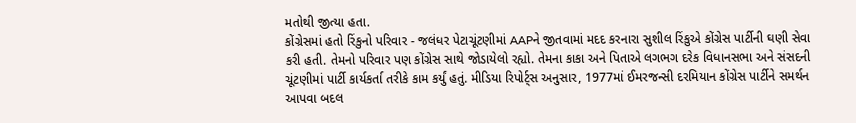મતોથી જીત્યા હતા.
કોંગ્રેસમાં હતો રિંકુનો પરિવાર - જલંધર પેટાચૂંટણીમાં AAPને જીતવામાં મદદ કરનારા સુશીલ રિંકુએ કોંગ્રેસ પાર્ટીની ઘણી સેવા કરી હતી. તેમનો પરિવાર પણ કોંગ્રેસ સાથે જોડાયેલો રહ્યો. તેમના કાકા અને પિતાએ લગભગ દરેક વિધાનસભા અને સંસદની ચૂંટણીમાં પાર્ટી કાર્યકર્તા તરીકે કામ કર્યું હતું. મીડિયા રિપોર્ટ્સ અનુસાર, 1977માં ઈમરજન્સી દરમિયાન કોંગ્રેસ પાર્ટીને સમર્થન આપવા બદલ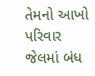તેમનો આખો પરિવાર જેલમાં બંધ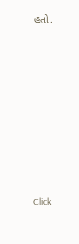હતો.












Click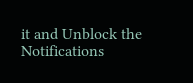it and Unblock the Notifications